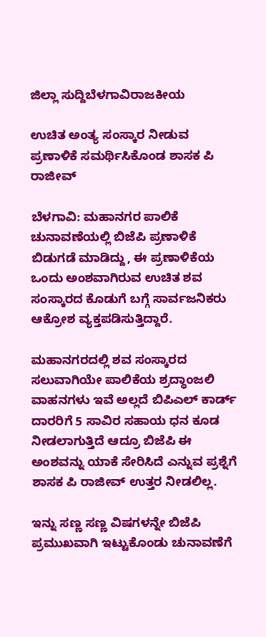ಜಿಲ್ಲಾ ಸುದ್ದಿಬೆಳಗಾವಿರಾಜಕೀಯ

ಉಚಿತ ಅಂತ್ಯ ಸಂಸ್ಕಾರ ನೀಡುವ ಪ್ರಣಾಳಿಕೆ ಸಮರ್ಥಿಸಿಕೊಂಡ ಶಾಸಕ ಪಿ ರಾಜೀವ್

ಬೆಳಗಾವಿ: ಮಹಾನಗರ ಪಾಲಿಕೆ ಚುನಾವಣೆಯಲ್ಲಿ ಬಿಜೆಪಿ ಪ್ರಣಾಳಿಕೆ ಬಿಡುಗಡೆ ಮಾಡಿದ್ದು, ಈ ಪ್ರಣಾಳಿಕೆಯ ಒಂದು ಅಂಶವಾಗಿರುವ ಉಚಿತ ಶವ ಸಂಸ್ಕಾರದ ಕೊಡುಗೆ ಬಗ್ಗೆ ಸಾರ್ವಜನಿಕರು ಆಕ್ರೋಶ ವ್ಯಕ್ತಪಡಿಸುತ್ತಿದ್ದಾರೆ.

ಮಹಾನಗರದಲ್ಲಿ ಶವ ಸಂಸ್ಕಾರದ ಸಲುವಾಗಿಯೇ ಪಾಲಿಕೆಯ ಶ್ರದ್ಧಾಂಜಲಿ ವಾಹನಗಳು ಇವೆ ಅಲ್ಲದೆ ಬಿಪಿಎಲ್ ಕಾರ್ಡ್ ದಾರರಿಗೆ 5 ಸಾವಿರ ಸಹಾಯ ಧನ ಕೂಡ ನೀಡಲಾಗುತ್ತಿದೆ ಆದ್ರೂ ಬಿಜೆಪಿ ಈ ಅಂಶವನ್ನು ಯಾಕೆ ಸೇರಿಸಿದೆ ಎನ್ನುವ ಪ್ರಶ್ನೆಗೆ ಶಾಸಕ ಪಿ ರಾಜೀವ್ ಉತ್ತರ ನೀಡಲಿಲ್ಲ.

ಇನ್ನು ಸಣ್ಣ ಸಣ್ಣ ವಿಷಗಳನ್ನೇ ಬಿಜೆಪಿ ಪ್ರಮುಖವಾಗಿ ಇಟ್ಟುಕೊಂಡು ಚುನಾವಣೆಗೆ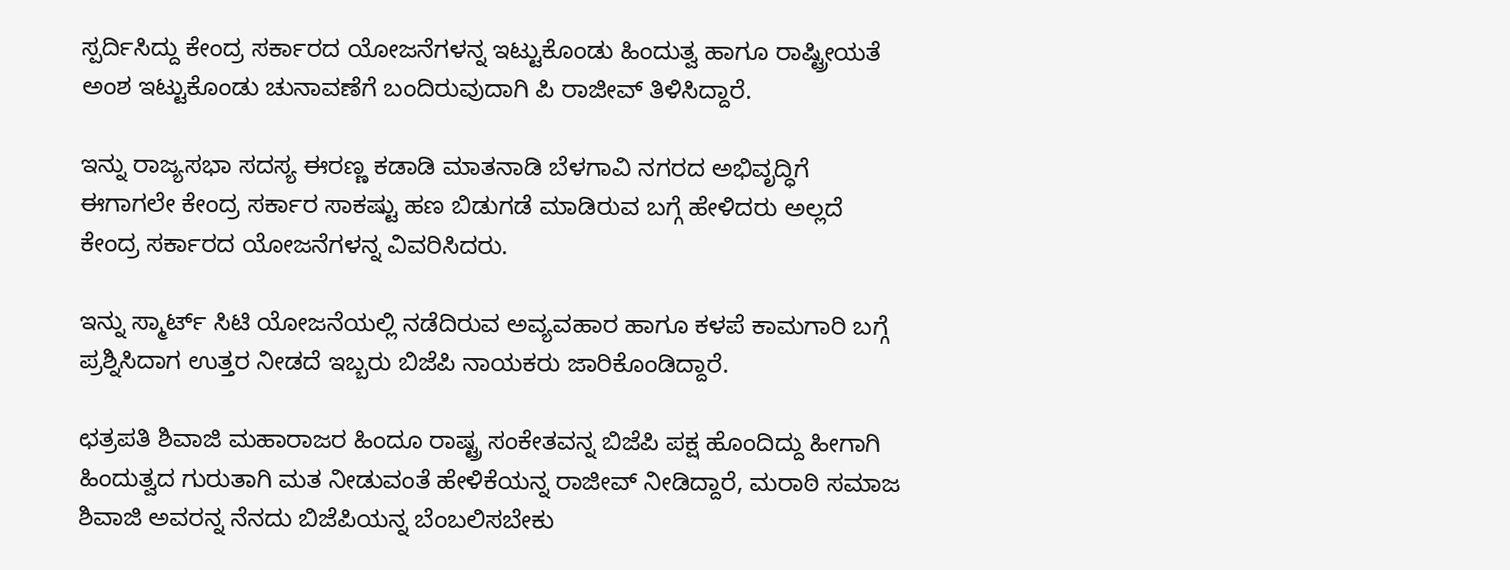ಸ್ಪರ್ದಿಸಿದ್ದು ಕೇಂದ್ರ ಸರ್ಕಾರದ ಯೋಜನೆಗಳನ್ನ ಇಟ್ಟುಕೊಂಡು ಹಿಂದುತ್ವ ಹಾಗೂ ರಾಷ್ಟ್ರೀಯತೆ ಅಂಶ ಇಟ್ಟುಕೊಂಡು ಚುನಾವಣೆಗೆ ಬಂದಿರುವುದಾಗಿ ಪಿ ರಾಜೀವ್ ತಿಳಿಸಿದ್ದಾರೆ.

ಇನ್ನು ರಾಜ್ಯಸಭಾ ಸದಸ್ಯ ಈರಣ್ಣ ಕಡಾಡಿ ಮಾತನಾಡಿ ಬೆಳಗಾವಿ ನಗರದ ಅಭಿವೃದ್ಧಿಗೆ ಈಗಾಗಲೇ ಕೇಂದ್ರ ಸರ್ಕಾರ ಸಾಕಷ್ಟು ಹಣ ಬಿಡುಗಡೆ ಮಾಡಿರುವ ಬಗ್ಗೆ ಹೇಳಿದರು ಅಲ್ಲದೆ ಕೇಂದ್ರ ಸರ್ಕಾರದ ಯೋಜನೆಗಳನ್ನ ವಿವರಿಸಿದರು.

ಇನ್ನು ಸ್ಮಾರ್ಟ್ ಸಿಟಿ ಯೋಜನೆಯಲ್ಲಿ ನಡೆದಿರುವ ಅವ್ಯವಹಾರ ಹಾಗೂ ಕಳಪೆ ಕಾಮಗಾರಿ ಬಗ್ಗೆ ಪ್ರಶ್ನಿಸಿದಾಗ ಉತ್ತರ ನೀಡದೆ ಇಬ್ಬರು ಬಿಜೆಪಿ ನಾಯಕರು ಜಾರಿಕೊಂಡಿದ್ದಾರೆ.

ಛತ್ರಪತಿ ಶಿವಾಜಿ ಮಹಾರಾಜರ ಹಿಂದೂ ರಾಷ್ಟ್ರ ಸಂಕೇತವನ್ನ ಬಿಜೆಪಿ ಪಕ್ಷ ಹೊಂದಿದ್ದು ಹೀಗಾಗಿ ಹಿಂದುತ್ವದ ಗುರುತಾಗಿ ಮತ ನೀಡುವಂತೆ ಹೇಳಿಕೆಯನ್ನ ರಾಜೀವ್ ನೀಡಿದ್ದಾರೆ, ಮರಾಠಿ ಸಮಾಜ ಶಿವಾಜಿ ಅವರನ್ನ ನೆನದು ಬಿಜೆಪಿಯನ್ನ ಬೆಂಬಲಿಸಬೇಕು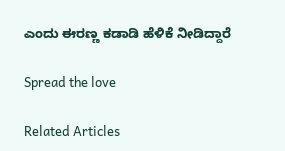ಎಂದು ಈರಣ್ಣ ಕಡಾಡಿ ಹೆಳಿಕೆ ನೀಡಿದ್ದಾರೆ

Spread the love

Related Articles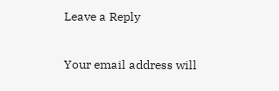Leave a Reply

Your email address will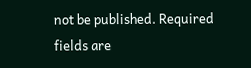not be published. Required fields are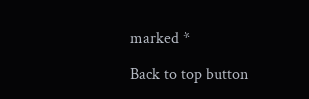marked *

Back to top button